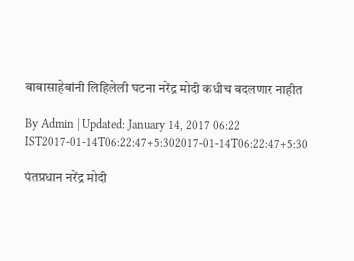बाबासाहेबांनी लिहिलेली घटना नरेंद्र मोदी कधीच बदलणार नाहीत

By Admin | Updated: January 14, 2017 06:22 IST2017-01-14T06:22:47+5:302017-01-14T06:22:47+5:30

पंतप्रधान नरेंद्र मोदी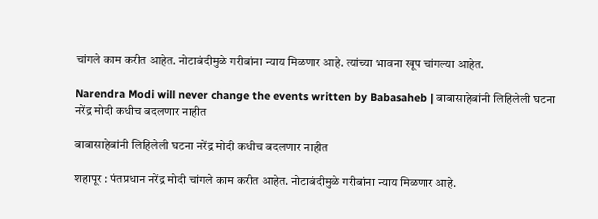चांगले काम करीत आहेत. नोटाबंदीमुळे गरीबांना न्याय मिळणार आहे. त्यांच्या भावना खूप चांगल्या आहेत.

Narendra Modi will never change the events written by Babasaheb | बाबासाहेबांनी लिहिलेली घटना नरेंद्र मोदी कधीच बदलणार नाहीत

बाबासाहेबांनी लिहिलेली घटना नरेंद्र मोदी कधीच बदलणार नाहीत

शहापूर : पंतप्रधान नरेंद्र मोदी चांगले काम करीत आहेत. नोटाबंदीमुळे गरीबांना न्याय मिळणार आहे.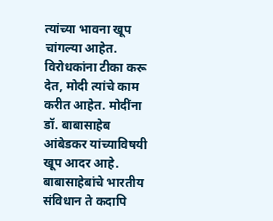त्यांच्या भावना खूप चांगल्या आहेत. विरोधकांना टीका करू देत, मोदी त्यांचे काम करीत आहेत. मोदींना डॉ. बाबासाहेब आंबेडकर यांच्याविषयी खूप आदर आहे. बाबासाहेबांचे भारतीय संविधान ते कदापि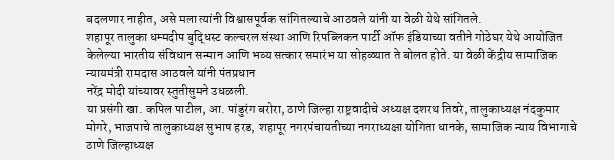बदलणार नाहीत, असे मला त्यांनी विश्वासपूर्वक सांगितल्याचे आठवले यांनी या वेळी येथे सांगितले.
शहापूर तालुका धम्मदीप बुद्धिस्ट कल्चरल संस्था आणि रिपब्लिकन पार्टी ऑफ इंडियाच्या वतीने गोठेघर येथे आयोजित केलेल्या भारतीय संविधान सन्मान आणि भव्य सत्कार समारंभ या सोहळ्यात ते बोलत होते. या वेळी केंद्रीय सामाजिक न्यायमंत्री रामदास आठवले यांनी पंतप्रधान
नरेंद्र मोदी यांच्यावर स्तुतीसुमने उधळली.
या प्रसंगी खा. कपिल पाटील, आ. पांडुरंग बरोरा, ठाणे जिल्हा राष्ट्रवादीचे अध्यक्ष दशरथ तिवरे, तालुकाध्यक्ष नंदकुमार मोगरे, भाजपाचे तालुकाध्यक्ष सुभाष हरड, शहापूर नगरपंचायतीच्या नगराध्यक्षा योगिता धानके, सामाजिक न्याय विभागाचे ठाणे जिल्हाध्यक्ष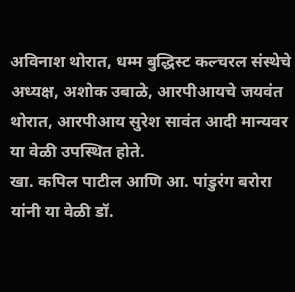अविनाश थोरात, धम्म बुद्धिस्ट कल्चरल संस्थेचे अध्यक्ष, अशोक उबाळे, आरपीआयचे जयवंत थोरात, आरपीआय सुरेश सावंत आदी मान्यवर या वेळी उपस्थित होते.
खा. कपिल पाटील आणि आ. पांडुरंग बरोरा यांनी या वेळी डॉ.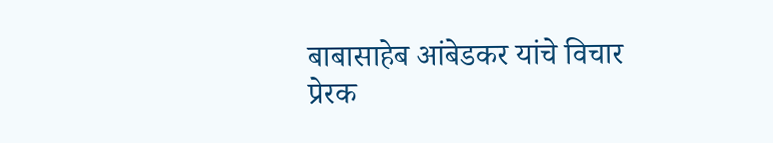बाबासाहेब आंबेडकर यांचे विचार प्रेरक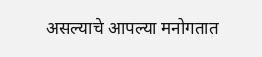असल्याचे आपल्या मनोगतात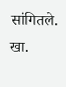सांगितले. खा.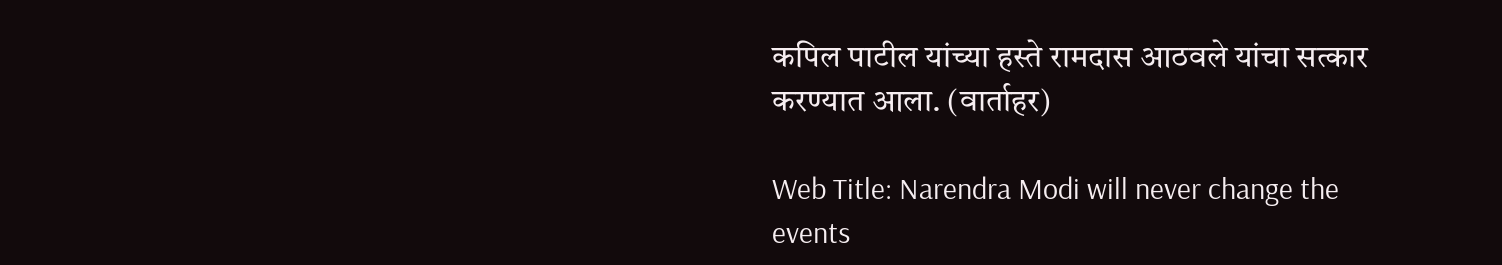कपिल पाटील यांच्या हस्ते रामदास आठवले यांचा सत्कार करण्यात आला. (वार्ताहर)

Web Title: Narendra Modi will never change the events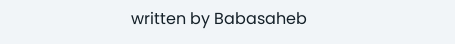written by Babasaheb